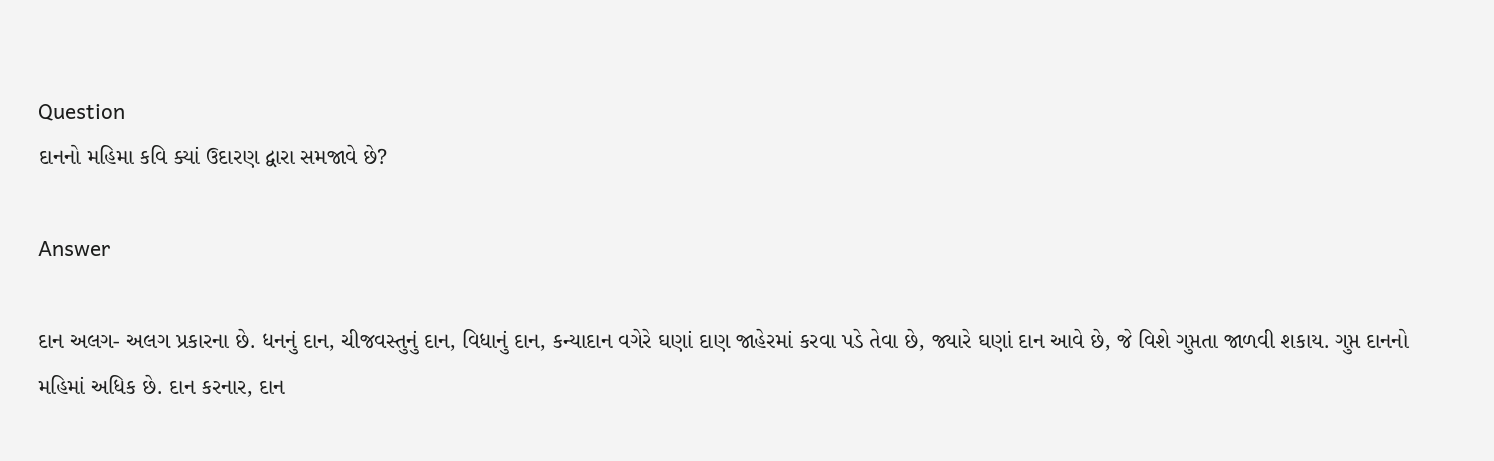Question
દાનનો મહિમા કવિ ક્યાં ઉદારણ દ્વારા સમજાવે છે?

Answer

દાન અલગ- અલગ પ્રકારના છે. ધનનું દાન, ચીજવસ્તુનું દાન, વિધાનું દાન, કન્યાદાન વગેરે ઘણાં દાણ જાહેરમાં કરવા પડે તેવા છે, જ્યારે ઘણાં દાન આવે છે, જે વિશે ગુપ્તતા જાળવી શકાય. ગુપ્ત દાનનો મહિમાં અધિક છે. દાન કરનાર, દાન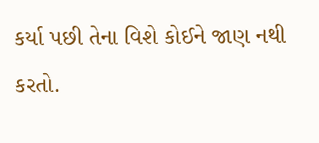કર્યા પછી તેના વિશે કોઈને જાણ નથી કરતો.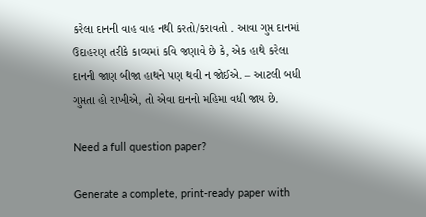કરેલા દાનની વાહ વાહ નથી કરતો/કરાવતો . આવા ગુપ્ત દાનમાં ઉદાહરણ તરીકે કાવ્યમાં કવિ જણાવે છે કે, એક હાથે કરેલા દાનની જાણ બીજા હાથને પણ થવી ન જોઈએ. – આટલી બધી ગુપ્તતા હો રાખીએ, તો એવા દાનનો મહિમા વધી જાય છે.

Need a full question paper?

Generate a complete, print-ready paper with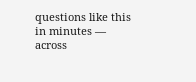questions like this in minutes — across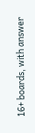16+ boards, with answer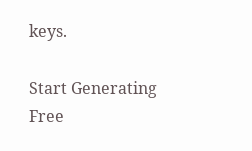keys.

Start Generating Free